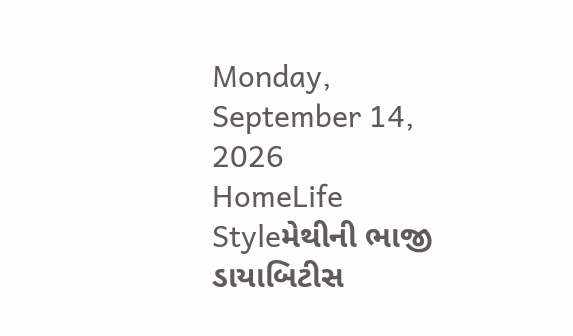Monday, September 14, 2026
HomeLife Styleમેથીની ભાજી ડાયાબિટીસ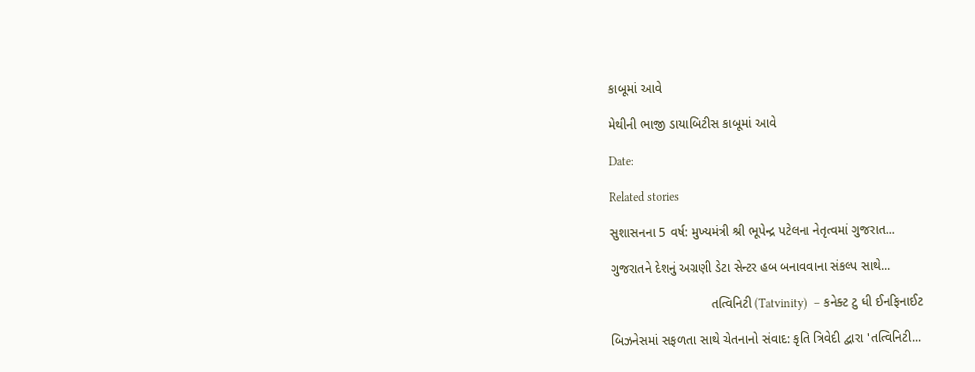કાબૂમાં આવે

મેથીની ભાજી ડાયાબિટીસ કાબૂમાં આવે

Date:

Related stories

સુશાસનના 5 વર્ષ: મુખ્યમંત્રી શ્રી ભૂપેન્દ્ર પટેલના નેતૃત્વમાં ગુજરાત...

ગુજરાતને દેશનું અગ્રણી ડેટા સેન્ટર હબ બનાવવાના સંકલ્પ સાથે...

                            તત્વિનિટી (Tatvinity)  – કનેક્ટ ટુ ધી ઈનફિનાઈટ

બિઝનેસમાં સફળતા સાથે ચેતનાનો સંવાદ: કૃતિ ત્રિવેદી દ્વારા 'તત્વિનિટી...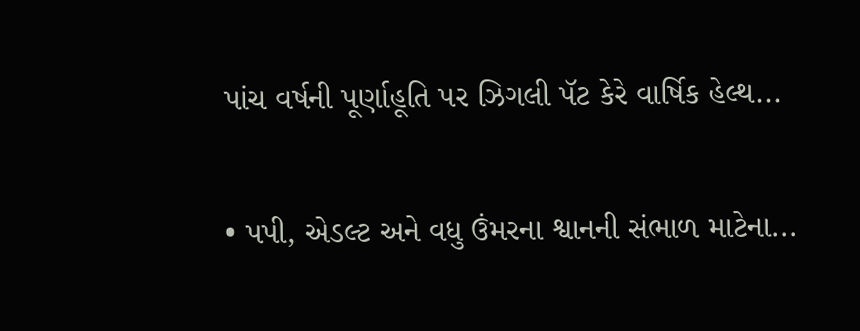પાંચ વર્ષની પૂર્ણાહૂતિ પર ઝિગલી પૅટ કેરે વાર્ષિક હેલ્થ...

• પપી, એડલ્ટ અને વધુ ઉંમરના શ્વાનની સંભાળ માટેના...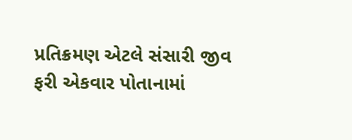પ્રતિક્રમણ એટલે સંસારી જીવ ફરી એકવાર પોતાનામાં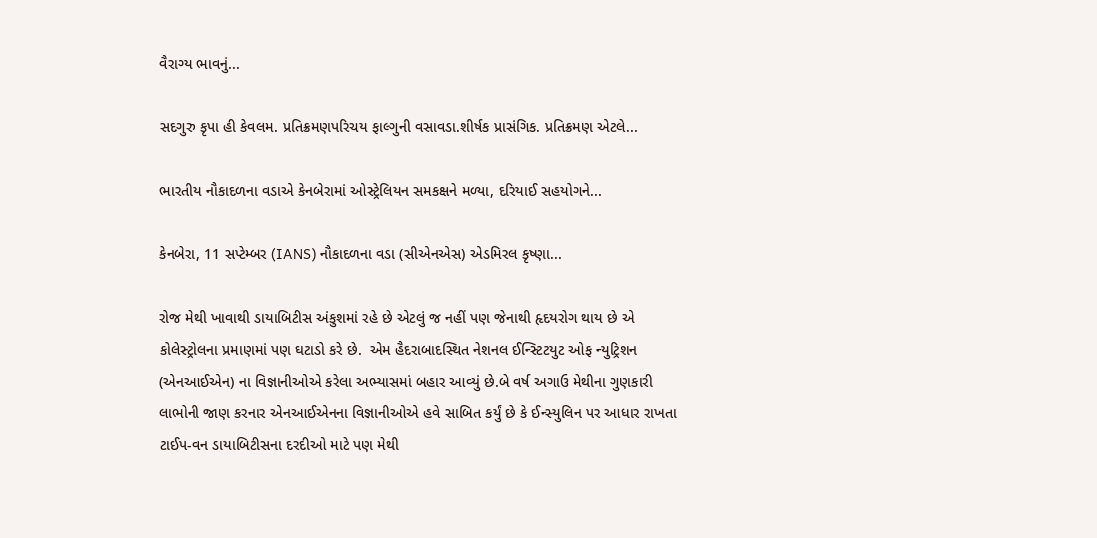વૈરાગ્ય ભાવનું...

સદગુરુ કૃપા હી કેવલમ. પ્રતિક્રમણપરિચય ફાલ્ગુની વસાવડા.શીર્ષક પ્રાસંગિક. પ્રતિક્રમણ એટલે...

ભારતીય નૌકાદળના વડાએ કેનબેરામાં ઓસ્ટ્રેલિયન સમકક્ષને મળ્યા, દરિયાઈ સહયોગને...

કેનબેરા, 11 સપ્ટેમ્બર (IANS) નૌકાદળના વડા (સીએનએસ) એડમિરલ કૃષ્ણા...

રોજ મેથી ખાવાથી ડાયાબિટીસ અંકુશમાં રહે છે એટલું જ નહીં પણ જેનાથી હૃદયરોગ થાય છે એ કોલેસ્ટ્રોલના પ્રમાણમાં પણ ઘટાડો કરે છે.  એમ હૈદરાબાદસ્થિત નેશનલ ઈન્સ્ટિટયુટ ઓફ ન્યુટ્રિશન (એનઆઈએન) ના વિજ્ઞાનીઓએ કરેલા અભ્યાસમાં બહાર આવ્યું છે.બે વર્ષ અગાઉ મેથીના ગુણકારી લાભોની જાણ કરનાર એનઆઈએનના વિજ્ઞાનીઓએ હવે સાબિત કર્યું છે કે ઈન્સ્યુલિન પર આધાર રાખતા ટાઈપ-વન ડાયાબિટીસના દરદીઓ માટે પણ મેથી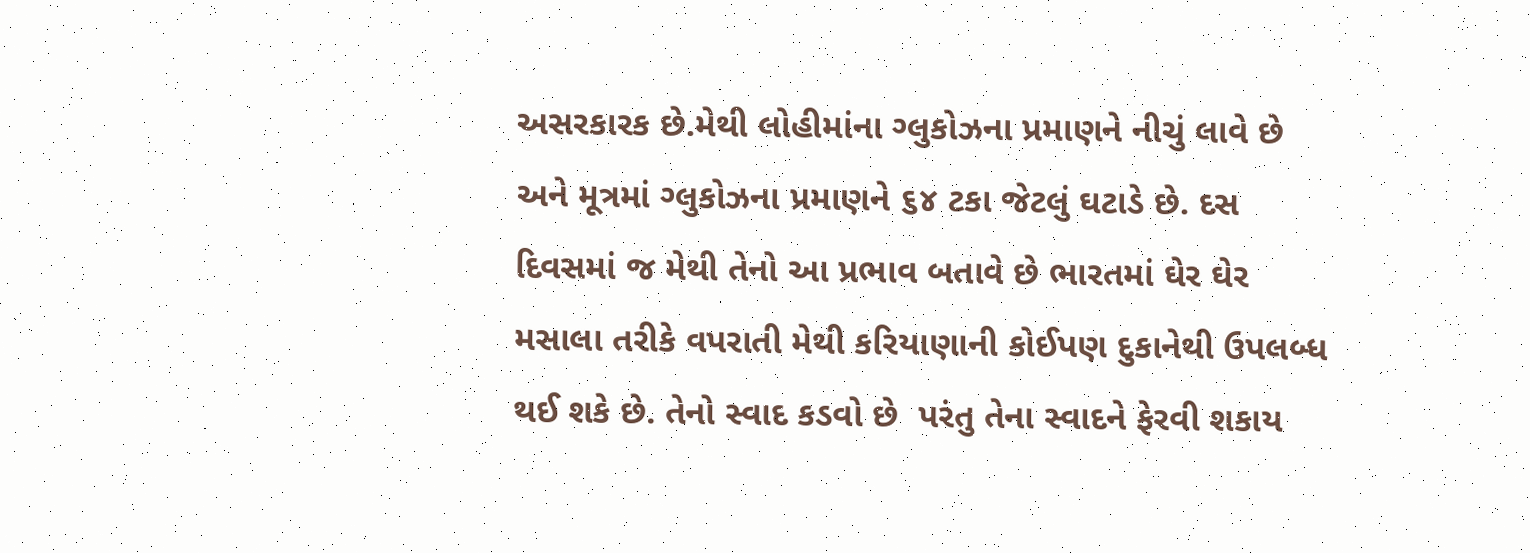અસરકારક છે.મેથી લોહીમાંના ગ્લુકોઝના પ્રમાણને નીચું લાવે છે અને મૂત્રમાં ગ્લુકોઝના પ્રમાણને ૬૪ ટકા જેટલું ઘટાડે છે. દસ દિવસમાં જ મેથી તેનો આ પ્રભાવ બતાવે છે ભારતમાં ઘેર ઘેર મસાલા તરીકે વપરાતી મેથી કરિયાણાની કોઈપણ દુકાનેથી ઉપલબ્ધ થઈ શકે છે. તેનો સ્વાદ કડવો છે  પરંતુ તેના સ્વાદને ફેરવી શકાય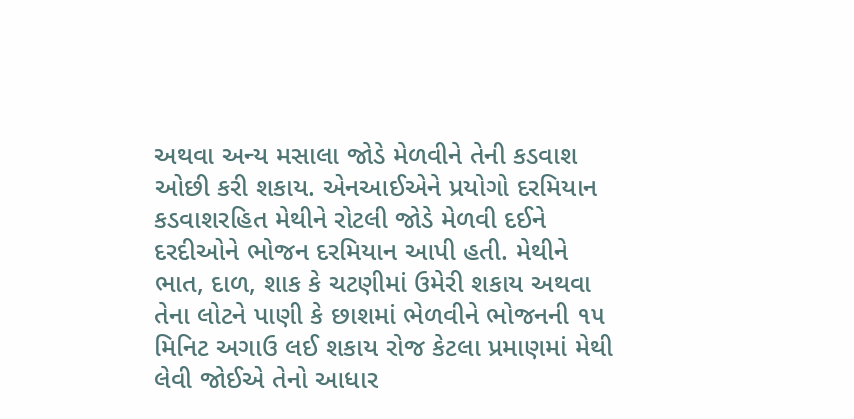અથવા અન્ય મસાલા જોડે મેળવીને તેની કડવાશ ઓછી કરી શકાય. એનઆઈએને પ્રયોગો દરમિયાન કડવાશરહિત મેથીને રોટલી જોડે મેળવી દઈને દરદીઓને ભોજન દરમિયાન આપી હતી. મેથીને ભાત, દાળ, શાક કે ચટણીમાં ઉમેરી શકાય અથવા તેના લોટને પાણી કે છાશમાં ભેળવીને ભોજનની ૧૫ મિનિટ અગાઉ લઈ શકાય રોજ કેટલા પ્રમાણમાં મેથી લેવી જોઈએ તેનો આધાર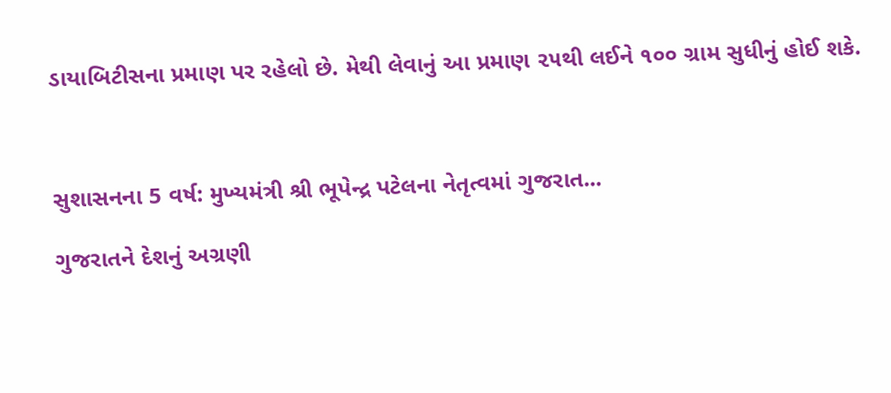ડાયાબિટીસના પ્રમાણ પર રહેલો છે. મેથી લેવાનું આ પ્રમાણ ૨૫થી લઈને ૧૦૦ ગ્રામ સુધીનું હોઈ શકે.



સુશાસનના 5 વર્ષ: મુખ્યમંત્રી શ્રી ભૂપેન્દ્ર પટેલના નેતૃત્વમાં ગુજરાત...

ગુજરાતને દેશનું અગ્રણી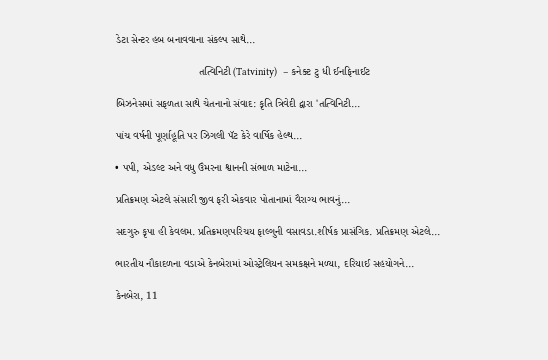ડેટા સેન્ટર હબ બનાવવાના સંકલ્પ સાથે...

                            તત્વિનિટી (Tatvinity)  – કનેક્ટ ટુ ધી ઈનફિનાઈટ

બિઝનેસમાં સફળતા સાથે ચેતનાનો સંવાદ: કૃતિ ત્રિવેદી દ્વારા 'તત્વિનિટી...

પાંચ વર્ષની પૂર્ણાહૂતિ પર ઝિગલી પૅટ કેરે વાર્ષિક હેલ્થ...

• પપી, એડલ્ટ અને વધુ ઉંમરના શ્વાનની સંભાળ માટેના...

પ્રતિક્રમણ એટલે સંસારી જીવ ફરી એકવાર પોતાનામાં વૈરાગ્ય ભાવનું...

સદગુરુ કૃપા હી કેવલમ. પ્રતિક્રમણપરિચય ફાલ્ગુની વસાવડા.શીર્ષક પ્રાસંગિક. પ્રતિક્રમણ એટલે...

ભારતીય નૌકાદળના વડાએ કેનબેરામાં ઓસ્ટ્રેલિયન સમકક્ષને મળ્યા, દરિયાઈ સહયોગને...

કેનબેરા, 11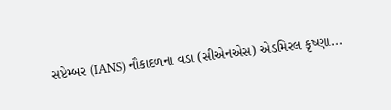સપ્ટેમ્બર (IANS) નૌકાદળના વડા (સીએનએસ) એડમિરલ કૃષ્ણા...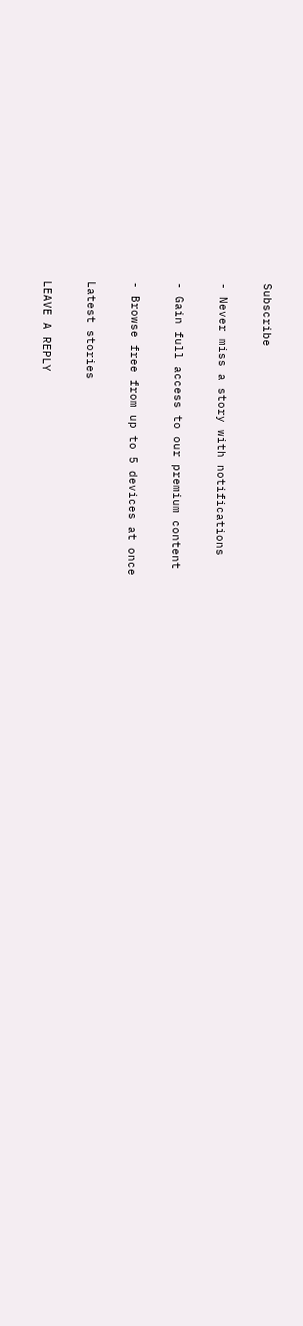Subscribe

- Never miss a story with notifications

- Gain full access to our premium content

- Browse free from up to 5 devices at once

Latest stories

LEAVE A REPLY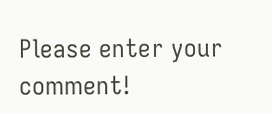Please enter your comment!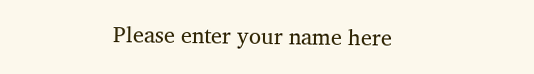Please enter your name here